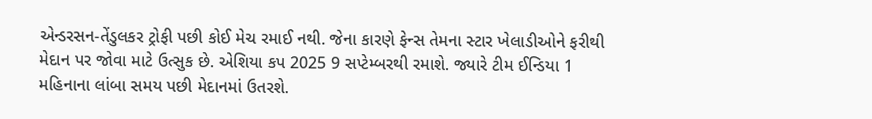એન્ડરસન-તેંડુલકર ટ્રોફી પછી કોઈ મેચ રમાઈ નથી. જેના કારણે ફેન્સ તેમના સ્ટાર ખેલાડીઓને ફરીથી મેદાન પર જોવા માટે ઉત્સુક છે. એશિયા કપ 2025 9 સપ્ટેમ્બરથી રમાશે. જ્યારે ટીમ ઈન્ડિયા 1 મહિનાના લાંબા સમય પછી મેદાનમાં ઉતરશે.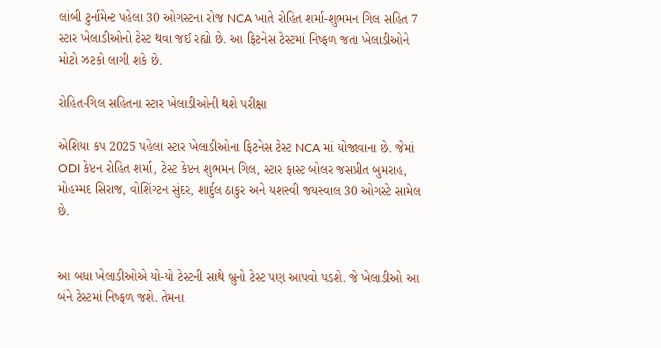લાંબી ટુર્નામેન્ટ પહેલા 30 ઓગસ્ટના રોજ NCA ખાતે રોહિત શર્મા-શુભમન ગિલ સહિત 7 સ્ટાર ખેલાડીઓનો ટેસ્ટ થવા જઈ રહ્યો છે. આ ફિટનેસ ટેસ્ટમાં નિષ્ફળ જતા ખેલાડીઓને મોટો ઝટકો લાગી શકે છે.

રોહિત-ગિલ સહિતના સ્ટાર ખેલાડીઓની થશે પરીક્ષા

એશિયા કપ 2025 પહેલા સ્ટાર ખેલાડીઓના ફિટનેસ ટેસ્ટ NCA માં યોજાવાના છે. જેમાં ODI કેપ્ટન રોહિત શર્મા, ટેસ્ટ કેપ્ટન શુભમન ગિલ, સ્ટાર ફાસ્ટ બોલર જસપ્રીત બુમરાહ, મોહમ્મદ સિરાજ, વોશિંગ્ટન સુંદર, શાર્દુલ ઠાકુર અને યશસ્વી જયસ્વાલ 30 ઓગસ્ટે સામેલ છે.


આ બધા ખેલાડીઓએ યો-યો ટેસ્ટની સાથે બ્રુનો ટેસ્ટ પણ આપવો પડશે. જે ખેલાડીઓ આ બંને ટેસ્ટમાં નિષ્ફળ જશે. તેમના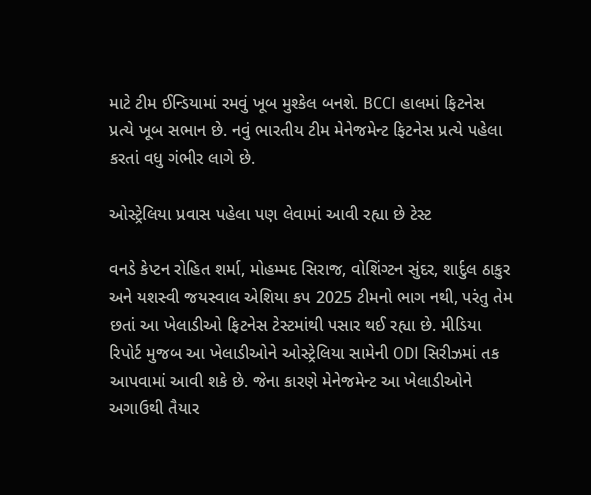માટે ટીમ ઈન્ડિયામાં રમવું ખૂબ મુશ્કેલ બનશે. BCCI હાલમાં ફિટનેસ પ્રત્યે ખૂબ સભાન છે. નવું ભારતીય ટીમ મેનેજમેન્ટ ફિટનેસ પ્રત્યે પહેલા કરતાં વધુ ગંભીર લાગે છે.

ઓસ્ટ્રેલિયા પ્રવાસ પહેલા પણ લેવામાં આવી રહ્યા છે ટેસ્ટ

વનડે કેપ્ટન રોહિત શર્મા, મોહમ્મદ સિરાજ, વોશિંગ્ટન સુંદર, શાર્દુલ ઠાકુર અને યશસ્વી જયસ્વાલ એશિયા કપ 2025 ટીમનો ભાગ નથી, પરંતુ તેમ છતાં આ ખેલાડીઓ ફિટનેસ ટેસ્ટમાંથી પસાર થઈ રહ્યા છે. મીડિયા રિપોર્ટ મુજબ આ ખેલાડીઓને ઓસ્ટ્રેલિયા સામેની ODI સિરીઝમાં તક આપવામાં આવી શકે છે. જેના કારણે મેનેજમેન્ટ આ ખેલાડીઓને અગાઉથી તૈયાર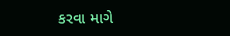કરવા માગે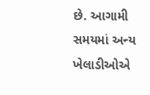છે. આગામી સમયમાં અન્ય ખેલાડીઓએ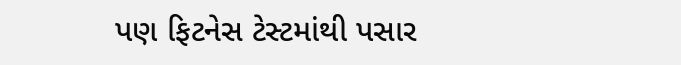પણ ફિટનેસ ટેસ્ટમાંથી પસાર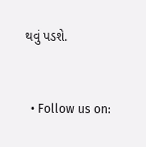થવું પડશે.


  • Follow us on: